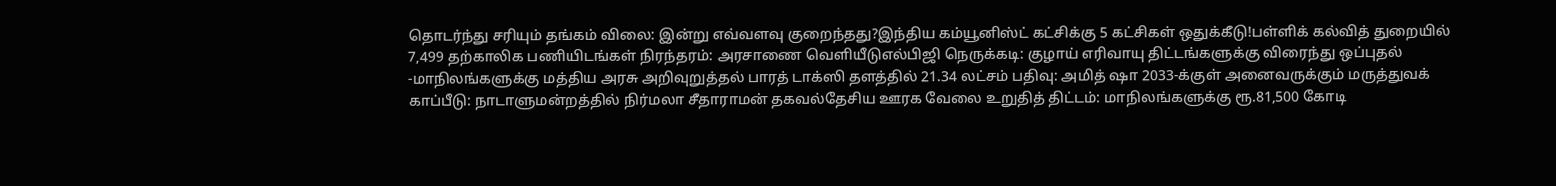தொடர்ந்து சரியும் தங்கம் விலை: இன்று எவ்வளவு குறைந்தது?இந்திய கம்யூனிஸ்ட் கட்சிக்கு 5 கட்சிகள் ஒதுக்கீடு!பள்ளிக் கல்வித் துறையில் 7,499 தற்காலிக பணியிடங்கள் நிரந்தரம்: அரசாணை வெளியீடுஎல்பிஜி நெருக்கடி: குழாய் எரிவாயு திட்டங்களுக்கு விரைந்து ஒப்புதல் -மாநிலங்களுக்கு மத்திய அரசு அறிவுறுத்தல் பாரத் டாக்ஸி தளத்தில் 21.34 லட்சம் பதிவு: அமித் ஷா 2033-க்குள் அனைவருக்கும் மருத்துவக் காப்பீடு: நாடாளுமன்றத்தில் நிர்மலா சீதாராமன் தகவல்தேசிய ஊரக வேலை உறுதித் திட்டம்: மாநிலங்களுக்கு ரூ.81,500 கோடி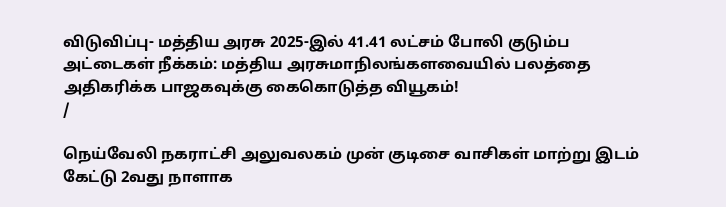விடுவிப்பு- மத்திய அரசு 2025-இல் 41.41 லட்சம் போலி குடும்ப அட்டைகள் நீக்கம்: மத்திய அரசுமாநிலங்களவையில் பலத்தை அதிகரிக்க பாஜகவுக்கு கைகொடுத்த வியூகம்!
/

நெய்வேலி நகராட்சி அலுவலகம் முன் குடிசை வாசிகள் மாற்று இடம் கேட்டு 2வது நாளாக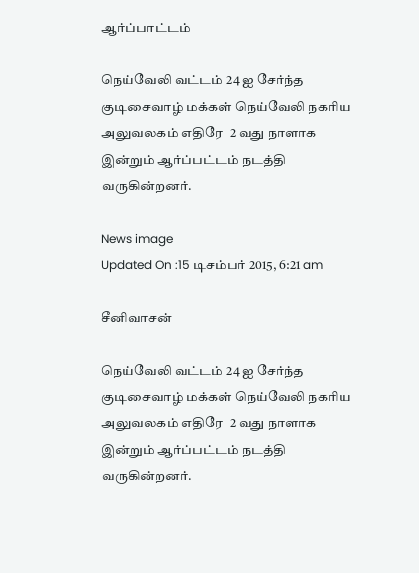ஆர்ப்பாட்டம்

நெய்வேலி வட்டம் 24 ஐ சேர்ந்த குடிசைவாழ் மக்கள் நெய்வேலி நகரிய அலுவலகம் எதிரே  2 வது நாளாக இன்றும் ஆர்ப்பட்டம் நடத்தி வருகின்றனர்.

News image
Updated On :15 டிசம்பர் 2015, 6:21 am

சீனிவாசன்

நெய்வேலி வட்டம் 24 ஐ சேர்ந்த குடிசைவாழ் மக்கள் நெய்வேலி நகரிய அலுவலகம் எதிரே  2 வது நாளாக இன்றும் ஆர்ப்பட்டம் நடத்தி வருகின்றனர்.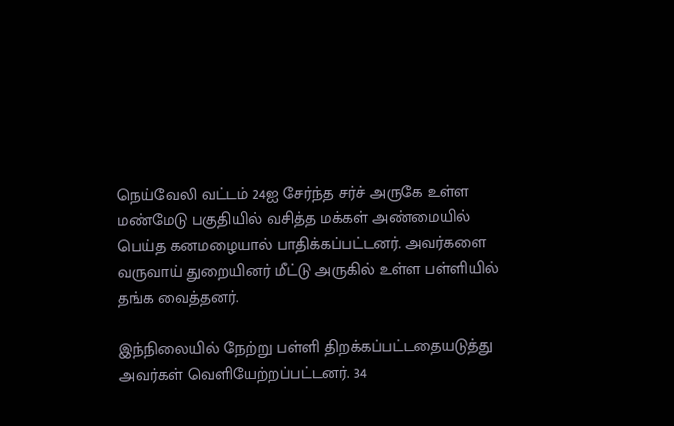நெய்வேலி வட்டம் 24ஐ சேர்ந்த சர்ச் அருகே உள்ள மண்மேடு பகுதியில் வசித்த மக்கள் அண்மையில் பெய்த கனமழையால் பாதிக்கப்பட்டனர். அவர்களை வருவாய் துறையினர் மீட்டு அருகில் உள்ள பள்ளியில் தங்க வைத்தனர்.

இந்நிலையில் நேற்று பள்ளி திறக்கப்பட்டதையடுத்து அவர்கள் வெளியேற்றப்பட்டனர். 34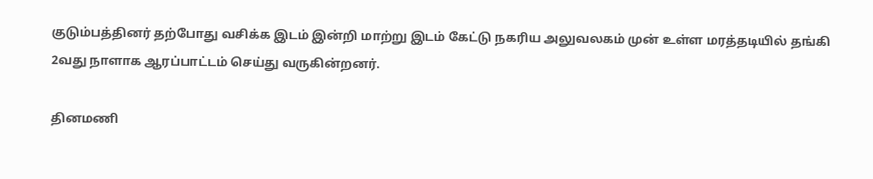குடும்பத்தினர் தற்போது வசிக்க இடம் இன்றி மாற்று இடம் கேட்டு நகரிய அலுவலகம் முன் உள்ள மரத்தடியில் தங்கி 2வது நாளாக ஆரப்பாட்டம் செய்து வருகின்றனர்.

தினமணி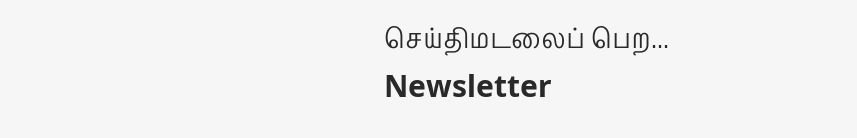செய்திமடலைப் பெற... Newsletter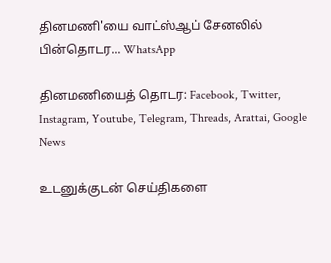தினமணி'யை வாட்ஸ்ஆப் சேனலில் பின்தொடர... WhatsApp

தினமணியைத் தொடர: Facebook, Twitter, Instagram, Youtube, Telegram, Threads, Arattai, Google News

உடனுக்குடன் செய்திகளை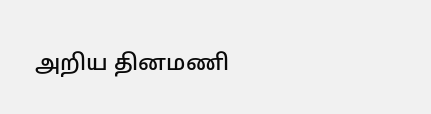அறிய தினமணி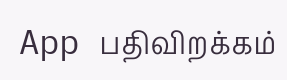App பதிவிறக்கம்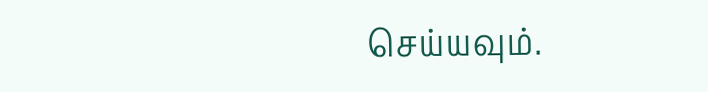செய்யவும்.